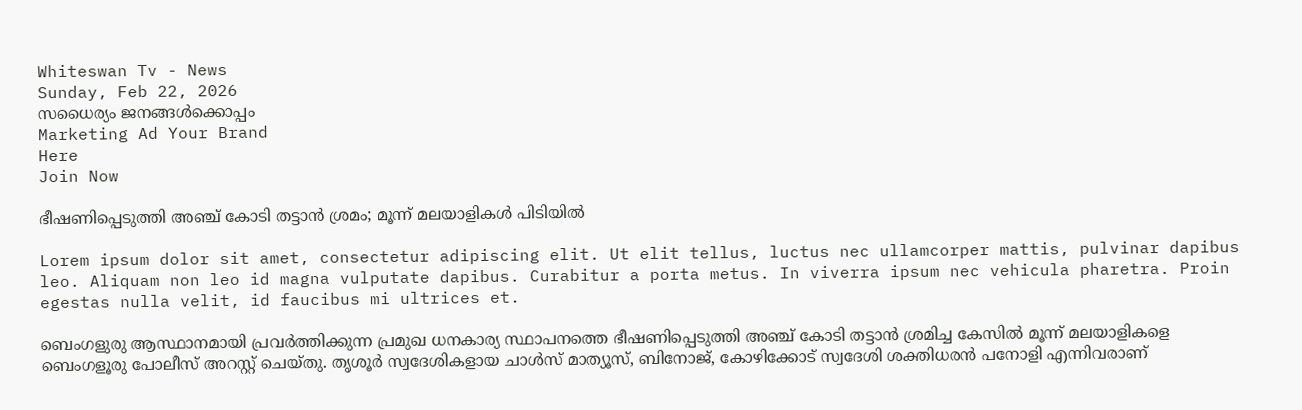Whiteswan Tv - News
Sunday, Feb 22, 2026
സധൈര്യം ജനങ്ങൾക്കൊപ്പം
Marketing Ad Your Brand
Here
Join Now

ഭീഷണിപ്പെടുത്തി അഞ്ച് കോടി തട്ടാൻ ശ്രമം; മൂന്ന് മലയാളികൾ പിടിയിൽ

Lorem ipsum dolor sit amet, consectetur adipiscing elit. Ut elit tellus, luctus nec ullamcorper mattis, pulvinar dapibus leo. Aliquam non leo id magna vulputate dapibus. Curabitur a porta metus. In viverra ipsum nec vehicula pharetra. Proin egestas nulla velit, id faucibus mi ultrices et.

ബെംഗളുരു ആസ്ഥാനമായി പ്രവർത്തിക്കുന്ന പ്രമുഖ ധനകാര്യ സ്ഥാപനത്തെ ഭീഷണിപ്പെടുത്തി അഞ്ച് കോടി തട്ടാന്‍ ശ്രമിച്ച കേസില്‍ മൂന്ന് മലയാളികളെ ബെംഗളൂരു പോലീസ് അറസ്റ്റ് ചെയ്തു. തൃശൂര്‍ സ്വദേശികളായ ചാള്‍സ് മാത്യൂസ്, ബിനോജ്, കോഴിക്കോട് സ്വദേശി ശക്തിധരന്‍ പനോളി എന്നിവരാണ്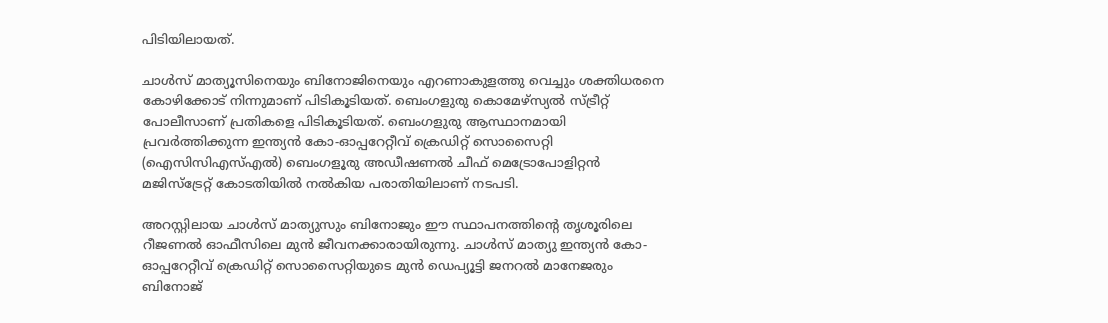പിടിയിലായത്.

ചാള്‍സ് മാത്യൂസിനെയും ബിനോജിനെയും എറണാകുളത്തു വെച്ചും ശക്തിധരനെ കോഴിക്കോട് നിന്നുമാണ് പിടികൂടിയത്. ബെംഗളുരു കൊമേഴ്‌സ്യല്‍ സ്ട്രീറ്റ് പോലീസാണ് പ്രതികളെ പിടികൂടിയത്. ബെംഗളുരു ആസ്ഥാനമായി പ്രവര്‍ത്തിക്കുന്ന ഇന്ത്യന്‍ കോ-ഓപ്പറേറ്റീവ് ക്രെഡിറ്റ് സൊസൈറ്റി (ഐസിസിഎസ്എല്‍) ബെംഗളൂരു അഡീഷണല്‍ ചീഫ് മെട്രോപോളിറ്റന്‍ മജിസ്‌ട്രേറ്റ് കോടതിയില്‍ നൽകിയ പരാതിയിലാണ് നടപടി.

അറസ്റ്റിലായ ചാള്‍സ് മാത്യുസും ബിനോജും ഈ സ്ഥാപനത്തിന്റെ തൃശൂരിലെ റീജണല്‍ ഓഫീസിലെ മുന്‍ ജീവനക്കാരായിരുന്നു. ചാള്‍സ് മാത്യു ഇന്ത്യന്‍ കോ-ഓപ്പറേറ്റീവ് ക്രെഡിറ്റ് സൊസൈറ്റിയുടെ മുന്‍ ഡെപ്യൂട്ടി ജനറല്‍ മാനേജരും ബിനോജ്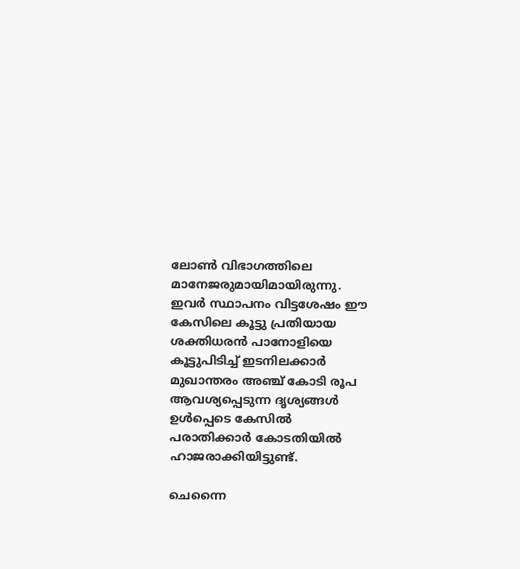ലോണ്‍ വിഭാഗത്തിലെ മാനേജരുമായിമായിരുന്നു. ഇവര്‍ സ്ഥാപനം വിട്ടശേഷം ഈ കേസിലെ കൂട്ടു പ്രതിയായ ശക്തിധരന്‍ പാനോളിയെ കൂട്ടുപിടിച്ച് ഇടനിലക്കാര്‍ മുഖാന്തരം അഞ്ച് കോടി രൂപ ആവശ്യപ്പെടുന്ന ദൃശ്യങ്ങള്‍ ഉള്‍പ്പെടെ കേസില്‍ പരാതിക്കാർ കോടതിയിൽ ഹാജരാക്കിയിട്ടുണ്ട്.

ചെന്നൈ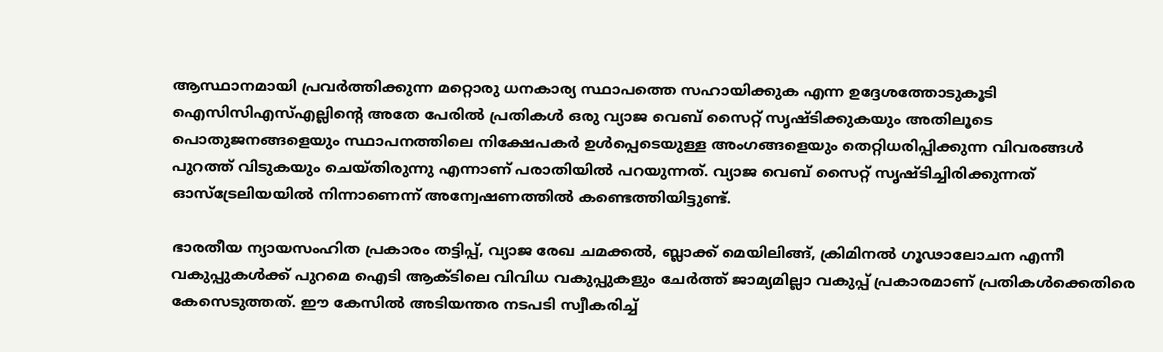ആസ്ഥാനമായി പ്രവർത്തിക്കുന്ന മറ്റൊരു ധനകാര്യ സ്ഥാപത്തെ സഹായിക്കുക എന്ന ഉദ്ദേശത്തോടുകൂടി ഐസിസിഎസ്എല്ലിന്റെ അതേ പേരില്‍ പ്രതികള്‍ ഒരു വ്യാജ വെബ് സൈറ്റ് സൃഷ്ടിക്കുകയും അതിലൂടെ പൊതുജനങ്ങളെയും സ്ഥാപനത്തിലെ നിക്ഷേപകര്‍ ഉള്‍പ്പെടെയുള്ള അംഗങ്ങളെയും തെറ്റിധരിപ്പിക്കുന്ന വിവരങ്ങള്‍ പുറത്ത് വിടുകയും ചെയ്തിരുന്നു എന്നാണ് പരാതിയില്‍ പറയുന്നത്. വ്യാജ വെബ് സൈറ്റ് സൃഷ്ടിച്ചിരിക്കുന്നത് ഓസ്‌ട്രേലിയയില്‍ നിന്നാണെന്ന് അന്വേഷണത്തില്‍ കണ്ടെത്തിയിട്ടുണ്ട്.

ഭാരതീയ ന്യായസംഹിത പ്രകാരം തട്ടിപ്പ്, വ്യാജ രേഖ ചമക്കല്‍, ബ്ലാക്ക് മെയിലിങ്ങ്, ക്രിമിനല്‍ ഗൂഢാലോചന എന്നീ വകുപ്പുകള്‍ക്ക് പുറമെ ഐടി ആക്ടിലെ വിവിധ വകുപ്പുകളും ചേര്‍ത്ത് ജാമ്യമില്ലാ വകുപ്പ് പ്രകാരമാണ് പ്രതികള്‍ക്കെതിരെ കേസെടുത്തത്. ഈ കേസില്‍ അടിയന്തര നടപടി സ്വീകരിച്ച്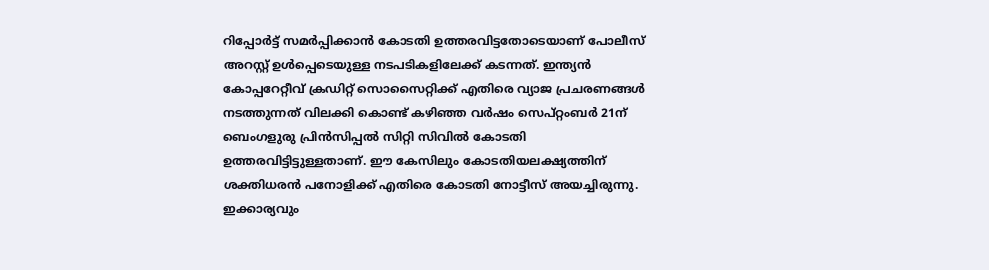റിപ്പോര്‍ട്ട് സമര്‍പ്പിക്കാന്‍ കോടതി ഉത്തരവിട്ടതോടെയാണ് പോലീസ് അറസ്റ്റ് ഉള്‍പ്പെടെയുള്ള നടപടികളിലേക്ക് കടന്നത്. ഇന്ത്യന്‍ കോപ്പറേറ്റീവ് ക്രഡിറ്റ് സൊസൈറ്റിക്ക് എതിരെ വ്യാജ പ്രചരണങ്ങള്‍ നടത്തുന്നത് വിലക്കി കൊണ്ട് കഴിഞ്ഞ വര്‍ഷം സെപ്റ്റംബര്‍ 21ന് ബെംഗളുരു പ്രിന്‍സിപ്പല്‍ സിറ്റി സിവില്‍ കോടതി ഉത്തരവിട്ടിട്ടുള്ളതാണ്. ഈ കേസിലും കോടതിയലക്ഷ്യത്തിന് ശക്തിധരന്‍ പനോളിക്ക് എതിരെ കോടതി നോട്ടീസ് അയച്ചിരുന്നു. ഇക്കാര്യവും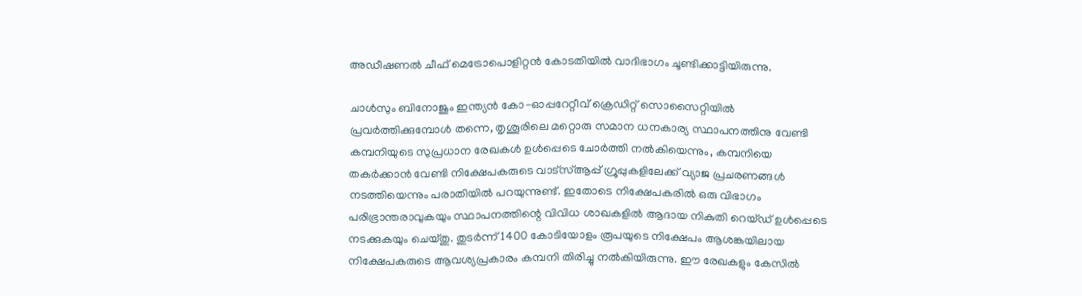അഡീഷണല്‍ ചീഫ് മെട്രോപൊളിറ്റന്‍ കോടതിയില്‍ വാദിഭാഗം ചൂണ്ടിക്കാട്ടിയിരുന്നു.

ചാള്‍സും ബിനോജും ഇന്ത്യന്‍ കോ-ഓപ്പറേറ്റീവ് ക്രെഡിറ്റ് സൊസൈറ്റിയിൽ പ്രവര്‍ത്തിക്കുമ്പോള്‍ തന്നെ, തൃശൂരിലെ മറ്റൊരു സമാന ധനകാര്യ സ്ഥാപനത്തിനു വേണ്ടി കമ്പനിയുടെ സുപ്രധാന രേഖകള്‍ ഉള്‍പ്പെടെ ചോര്‍ത്തി നല്‍കിയെന്നും, കമ്പനിയെ തകര്‍ക്കാന്‍ വേണ്ടി നിക്ഷേപകരുടെ വാട്സ്ആപ്പ് ഗ്രൂപ്പുകളിലേക്ക് വ്യാജ പ്രചരണങ്ങള്‍ നടത്തിയെന്നും പരാതിയില്‍ പറയുന്നുണ്ട്. ഇതോടെ നിക്ഷേപകരില്‍ ഒരു വിഭാഗം പരിഭ്രാന്തരാവുകയും സ്ഥാപനത്തിന്റെ വിവിധ ശാഖകളില്‍ ആദായ നികുതി റെയ്ഡ് ഉള്‍പ്പെടെ നടക്കുകയും ചെയ്തു. തുടര്‍ന്ന് 1400 കോടിയോളം രൂപയുടെ നിക്ഷേപം ആശങ്കയിലായ നിക്ഷേപകരുടെ ആവശ്യപ്രകാരം കമ്പനി തിരിച്ചു നല്‍കിയിരുന്നു. ഈ രേഖകളും കേസില്‍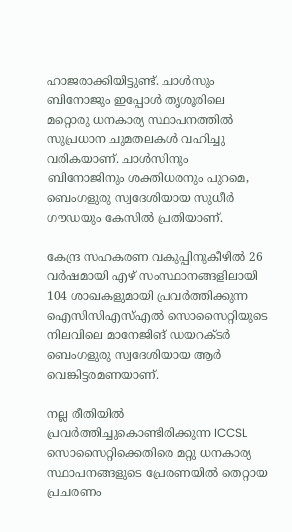ഹാജരാക്കിയിട്ടുണ്ട്. ചാള്‍സും ബിനോജും ഇപ്പോൾ തൃശൂരിലെ മറ്റൊരു ധനകാര്യ സ്ഥാപനത്തില്‍ സുപ്രധാന ചുമതലകള്‍ വഹിച്ചു വരികയാണ്. ചാള്‍സിനും ബിനോജിനും ശക്തിധരനും പുറമെ, ബെംഗളുരു സ്വദേശിയായ സുധീര്‍ ഗൗഡയും കേസില്‍ പ്രതിയാണ്.

കേന്ദ്ര സഹകരണ വകുപ്പിനുകീഴിൽ 26 വര്‍ഷമായി എഴ് സംസ്ഥാനങ്ങളിലായി 104 ശാഖകളുമായി പ്രവർത്തിക്കുന്ന ഐസിസിഎസ്എൽ സൊസൈറ്റിയുടെ നിലവിലെ മാനേജിങ് ഡയറക്ടർ ബെംഗളുരു സ്വദേശിയായ ആര്‍ വെങ്കിട്ടരമണയാണ്.

നല്ല രീതിയിൽ പ്രവർത്തിച്ചുകൊണ്ടിരിക്കുന്ന ICCSL സൊസൈറ്റിക്കെതിരെ മറ്റു ധനകാര്യ സ്ഥാപനങ്ങളുടെ പ്രേരണയില്‍ തെറ്റായ പ്രചരണം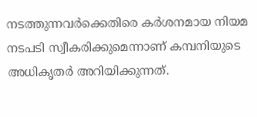നടത്തുന്നവർക്കെതിരെ കര്‍ശനമായ നിയമ നടപടി സ്വീകരിക്കുമെന്നാണ് കമ്പനിയുടെ അധികൃതർ അറിയിക്കുന്നത്.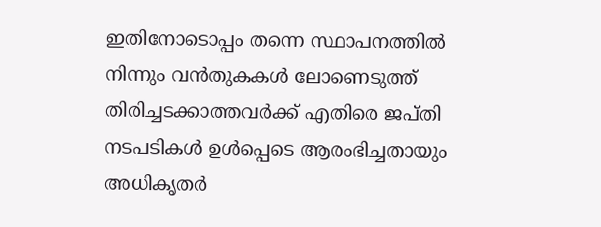ഇതിനോടൊപ്പം തന്നെ സ്ഥാപനത്തില്‍ നിന്നും വന്‍തുകകള്‍ ലോണെടുത്ത് തിരിച്ചടക്കാത്തവര്‍ക്ക് എതിരെ ജപ്തി നടപടികള്‍ ഉള്‍പ്പെടെ ആരംഭിച്ചതായും അധികൃതര്‍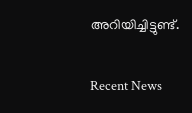അറിയിച്ചിട്ടുണ്ട്.

Recent News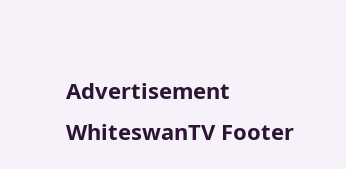Advertisement
WhiteswanTV Footer